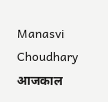Manasvi Choudhary
आजकाल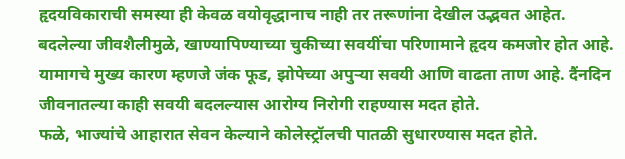हृदयविकाराची समस्या ही केवळ वयोवृद्धानाच नाही तर तरूणांना देखील उद्भवत आहेत.
बदलेल्या जीवशैलीमुळे, खाण्यापिण्याच्या चुकीच्या सवयींचा परिणामाने हृदय कमजोर होत आहे.
यामागचे मुख्य कारण म्हणजे जंक फूड, झोपेच्या अपुऱ्या सवयी आणि वाढता ताण आहे. दैंनदिन जीवनातल्या काही सवयी बदलल्यास आरोग्य निरोगी राहण्यास मदत होते.
फळे, भाज्यांचे आहारात सेवन केल्याने कोलेस्ट्रॉलची पातळी सुधारण्यास मदत होते.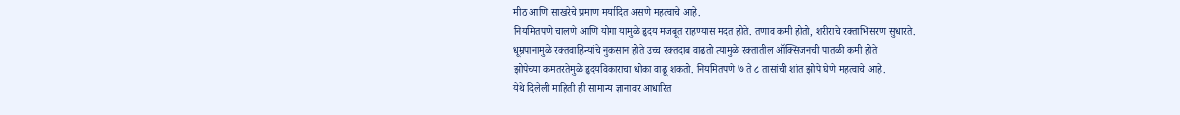मीठ आणि साखरेचे प्रमाण मर्यादित असणे महत्वाचे आहे.
नियमितपणे चालणे आणि योगा यामुळे हृदय मजबूत राहण्यास मदत होते. तणाव कमी होतो, शरीराचे रक्ताभिसरण सुधारते.
धूम्रपानामुळे रक्तवाहिन्यांचे नुकसान होते उच्च रक्तदाब वाढतो त्यामुळे रक्तातील ऑक्सिजनची पातळी कमी होते
झोपेच्या कमतरतेमुळे हृदयविकाराचा धोका वाढू शकतो. नियमितपणे ७ ते ८ तासांची शांत झोपे घेणे महत्वाचे आहे.
येथे दिलेली माहिती ही सामान्य ज्ञानावर आधारित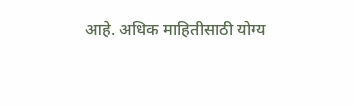आहे. अधिक माहितीसाठी योग्य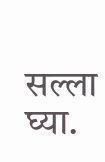सल्ला घ्या.